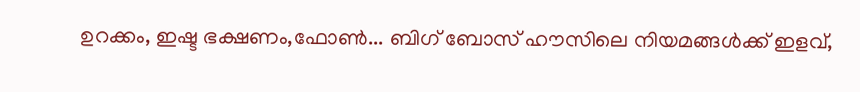ഉറക്കം, ഇഷ്ട ഭക്ഷണം,ഫോൺ... ബിഗ് ബോസ് ഹൗസിലെ നിയമങ്ങൾക്ക് ഇളവ്,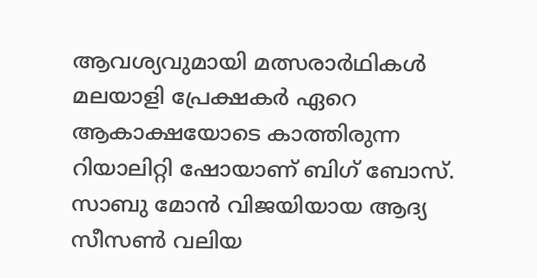ആവശ്യവുമായി മത്സരാർഥികൾ
മലയാളി പ്രേക്ഷകർ ഏറെ ആകാക്ഷയോടെ കാത്തിരുന്ന റിയാലിറ്റി ഷോയാണ് ബിഗ് ബോസ്. സാബു മോൻ വിജയിയായ ആദ്യ സീസൺ വലിയ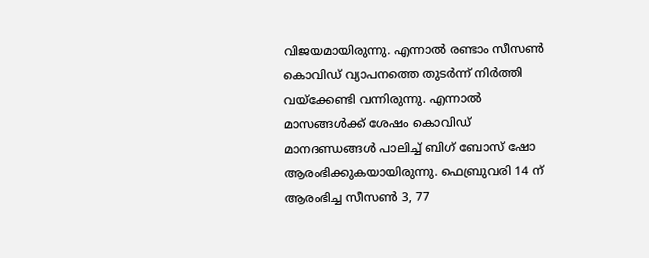വിജയമായിരുന്നു. എന്നാൽ രണ്ടാം സീസൺ കൊവിഡ് വ്യാപനത്തെ തുടർന്ന് നിർത്തി വയ്ക്കേണ്ടി വന്നിരുന്നു. എന്നാൽ മാസങ്ങൾക്ക് ശേഷം കൊവിഡ് മാനദണ്ഡങ്ങൾ പാലിച്ച് ബിഗ് ബോസ് ഷോ ആരംഭിക്കുകയായിരുന്നു. ഫെബ്രുവരി 14 ന് ആരംഭിച്ച സീസൺ 3, 77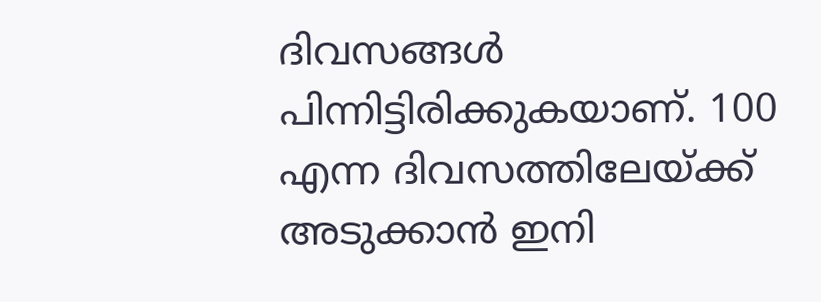ദിവസങ്ങൾ പിന്നിട്ടിരിക്കുകയാണ്. 100 എന്ന ദിവസത്തിലേയ്ക്ക് അടുക്കാൻ ഇനി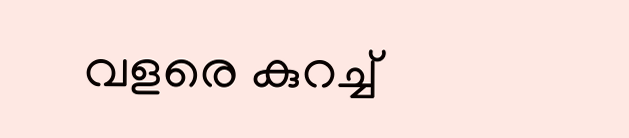വളരെ കുറച്ച്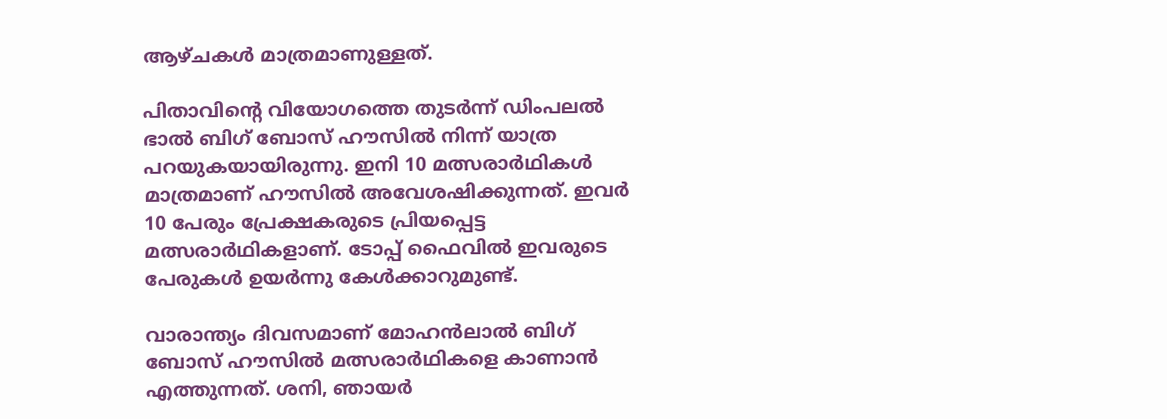ആഴ്ചകൾ മാത്രമാണുള്ളത്.

പിതാവിന്റെ വിയോഗത്തെ തുടർന്ന് ഡിംപലൽ ഭാൽ ബിഗ് ബോസ് ഹൗസിൽ നിന്ന് യാത്ര പറയുകയായിരുന്നു. ഇനി 10 മത്സരാർഥികൾ മാത്രമാണ് ഹൗസിൽ അവേശഷിക്കുന്നത്. ഇവർ 10 പേരും പ്രേക്ഷകരുടെ പ്രിയപ്പെട്ട മത്സരാർഥികളാണ്. ടോപ്പ് ഫൈവിൽ ഇവരുടെ പേരുകൾ ഉയർന്നു കേൾക്കാറുമുണ്ട്.

വാരാന്ത്യം ദിവസമാണ് മോഹൻലാൽ ബിഗ് ബോസ് ഹൗസിൽ മത്സരാർഥികളെ കാണാൻ എത്തുന്നത്. ശനി, ഞായർ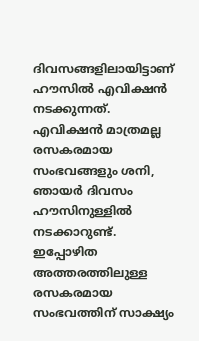ദിവസങ്ങളിലായിട്ടാണ് ഹൗസിൽ എവിക്ഷൻ നടക്കുന്നത്. എവിക്ഷൻ മാത്രമല്ല രസകരമായ സംഭവങ്ങളും ശനി, ഞായർ ദിവസം ഹൗസിനുള്ളിൽ നടക്കാറുണ്ട്. ഇപ്പോഴിത അത്തരത്തിലുള്ള രസകരമായ സംഭവത്തിന് സാക്ഷ്യം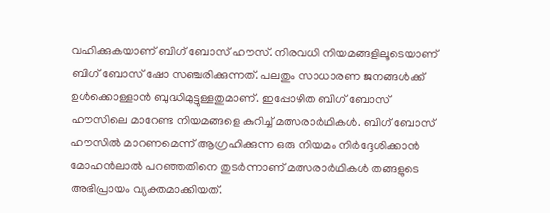വഹിക്കുകയാണ് ബിഗ് ബോസ് ഹൗസ്. നിരവധി നിയമങ്ങളിലൂടെയാണ് ബിഗ് ബോസ് ഷോ സഞ്ചരിക്കുന്നത്. പലതും സാധാരണ ജനങ്ങൾക്ക് ഉൾക്കൊള്ളാൻ ബുദ്ധിമുട്ടുള്ളതുമാണ്. ഇപ്പോഴിത ബിഗ് ബോസ് ഹൗസിലെ മാറേണ്ട നിയമങ്ങളെ കുറിച്ച് മത്സരാർഥികൾ. ബിഗ് ബോസ് ഹൗസിൽ മാറണമെന്ന് ആഗ്രഹിക്കുന്ന ഒരു നിയമം നിർദ്ദേശിക്കാൻ മോഹൻലാൽ പറഞ്ഞതിനെ തുടർന്നാണ് മത്സരാർഥികൾ തങ്ങളുടെ അഭിപ്രായം വ്യക്തമാക്കിയത്.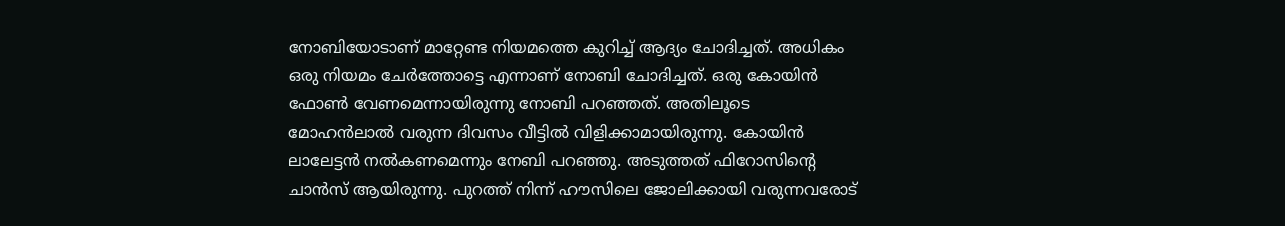നോബിയോടാണ് മാറ്റേണ്ട നിയമത്തെ കുറിച്ച് ആദ്യം ചോദിച്ചത്. അധികം ഒരു നിയമം ചേർത്തോട്ടെ എന്നാണ് നോബി ചോദിച്ചത്. ഒരു കോയിൻ ഫോൺ വേണമെന്നായിരുന്നു നോബി പറഞ്ഞത്. അതിലൂടെ മോഹൻലാൽ വരുന്ന ദിവസം വീട്ടിൽ വിളിക്കാമായിരുന്നു. കോയിൻ ലാലേട്ടൻ നൽകണമെന്നും നേബി പറഞ്ഞു. അടുത്തത് ഫിറോസിന്റെ ചാൻസ് ആയിരുന്നു. പുറത്ത് നിന്ന് ഹൗസിലെ ജോലിക്കായി വരുന്നവരോട്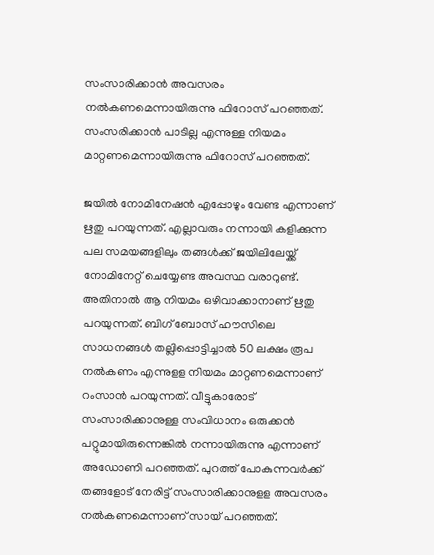സംസാരിക്കാൻ അവസരം നൽകണമെന്നായിരുന്നു ഫിറോസ് പറഞ്ഞത്. സംസരിക്കാൻ പാടില്ല എന്നുള്ള നിയമം മാറ്റണമെന്നായിരുന്നു ഫിറോസ് പറഞ്ഞത്.

ജയിൽ നോമിനേഷൻ എപ്പോഴും വേണ്ട എന്നാണ് ഋതു പറയുന്നത്. എല്ലാവരും നന്നായി കളിക്കുന്ന പല സമയങ്ങളിലും തങ്ങൾക്ക് ജയിലിലേയ്ക്ക് നോമിനേറ്റ് ചെയ്യേണ്ട അവസ്ഥ വരാറുണ്ട്. അതിനാൽ ആ നിയമം ഒഴിവാക്കാനാണ് ഋതു പറയുന്നത്. ബിഗ് ബോസ് ഹൗസിലെ സാധനങ്ങൾ തല്ലിപ്പൊട്ടിച്ചാൽ 50 ലക്ഷം രൂപ നൽകണം എന്നുളള നിയമം മാറ്റണമെന്നാണ് റംസാൻ പറയുന്നത്. വീട്ടുകാരോട് സംസാരിക്കാനുള്ള സംവിധാനം ഒരുക്കൻ പറ്റുമായിരുന്നെങ്കിൽ നന്നായിരുന്നു എന്നാണ് അഡോണി പറഞ്ഞത്. പുറത്ത് പോകുന്നവർക്ക് തങ്ങളോട് നേരിട്ട് സംസാരിക്കാനുളള അവസരം നൽകണമെന്നാണ് സായ് പറഞ്ഞത്.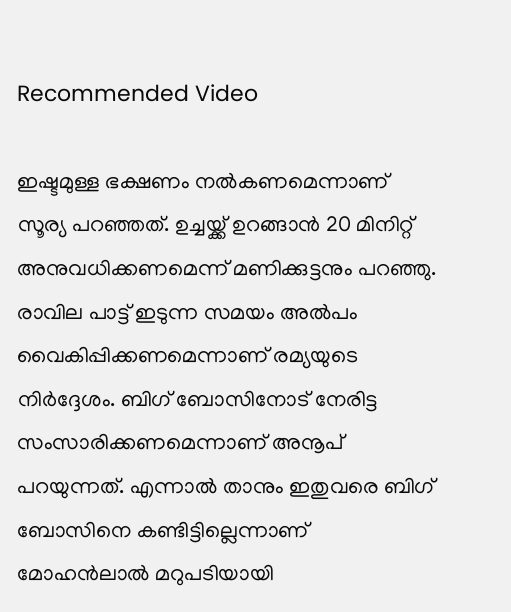Recommended Video

ഇഷ്ടമുള്ള ഭക്ഷണം നൽകണമെന്നാണ് സൂര്യ പറഞ്ഞത്. ഉച്ചയ്ക്ക് ഉറങ്ങാൻ 20 മിനിറ്റ് അനുവധിക്കണമെന്ന് മണിക്കുട്ടനും പറഞ്ഞു. രാവില പാട്ട് ഇടുന്ന സമയം അൽപം വൈകിപ്പിക്കണമെന്നാണ് രമ്യയുടെ നിർദ്ദേശം. ബിഗ് ബോസിനോട് നേരിട്ട സംസാരിക്കണമെന്നാണ് അനൂപ് പറയുന്നത്. എന്നാൽ താനും ഇതുവരെ ബിഗ് ബോസിനെ കണ്ടിട്ടില്ലെന്നാണ് മോഹൻലാൽ മറുപടിയായി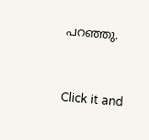പറഞ്ഞു.


Click it and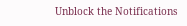Unblock the Notifications